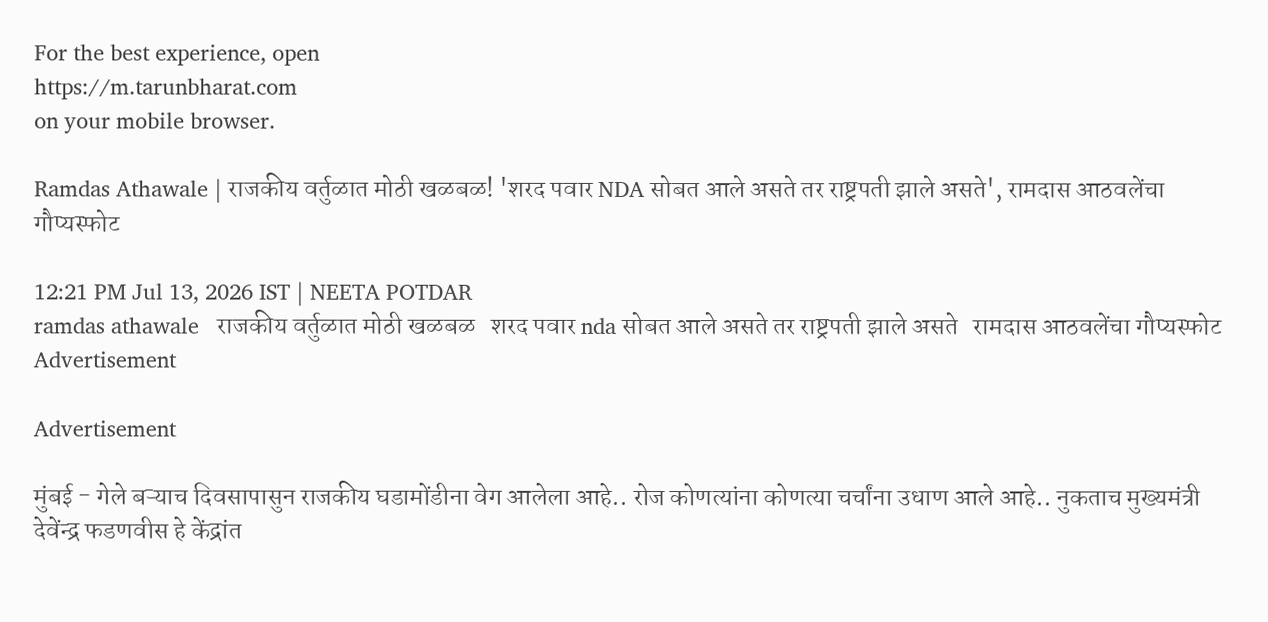For the best experience, open
https://m.tarunbharat.com
on your mobile browser.

Ramdas Athawale | राजकीय वर्तुळात मोठी खळबळ! 'शरद पवार NDA सोबत आले असते तर राष्ट्रपती झाले असते', रामदास आठवलेंचा गौप्यस्फोट

12:21 PM Jul 13, 2026 IST | NEETA POTDAR
ramdas athawale   राजकीय वर्तुळात मोठी खळबळ   शरद पवार nda सोबत आले असते तर राष्ट्रपती झाले असते   रामदास आठवलेंचा गौप्यस्फोट
Advertisement

Advertisement

मुंबई - गेले बऱ्याच दिवसापासुन राजकीय घडामोंडीना वेग आलेला आहे.. रोज कोणत्यांना कोणत्या चर्चांना उधाण आले आहे.. नुकताच मुख्यमंत्री देवेंन्द्र फडणवीस हे केंद्रांत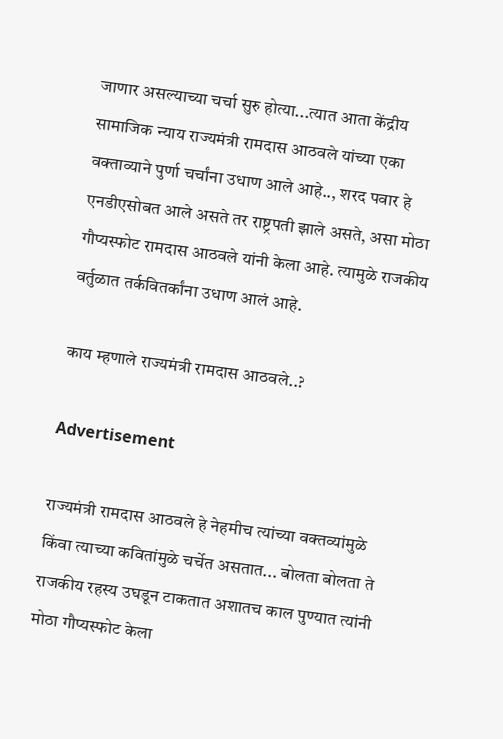जाणार असल्याच्या चर्चा सुरु होत्या...त्यात आता केंद्रीय सामाजिक न्याय राज्यमंत्री रामदास आठवले यांच्या एका वक्ताव्याने पुर्णा चर्चांना उधाण आले आहे.., शरद पवार हे एनडीएसोबत आले असते तर राष्ट्रपती झाले असते, असा मोठा गौप्यस्फोट रामदास आठवले यांनी केला आहे. त्यामुळे राजकीय वर्तुळात तर्कवितर्कांना उधाण आलं आहे.

काय म्हणाले राज्यमंत्री रामदास आठवले..?

Advertisement

राज्यमंत्री रामदास आठवले हे नेहमीच त्यांच्या वक्तव्यांमुळे किंवा त्याच्या कवितांमुळे चर्चेत असतात... बोलता बोलता ते राजकीय रहस्य उघडून टाकतात अशातच काल पुण्यात त्यांनी मोठा गौप्यस्फोट केला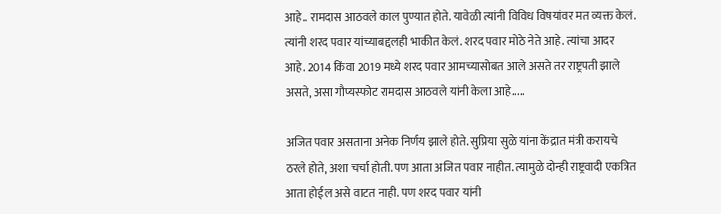आहे.. रामदास आठवले काल पुण्यात होते. यावेळी त्यांनी विविध विषयांवर मत व्यक्त केलं. त्यांनी शरद पवार यांच्याबद्दलही भाकीत केलं. शरद पवार मोठे नेते आहे. त्यांचा आदर आहे. 2014 किंवा 2019 मध्ये शरद पवार आमच्यासोबत आले असते तर राष्ट्रपती झाले असते, असा गौप्यस्फोट रामदास आठवले यांनी केला आहे.....

अजित पवार असताना अनेक निर्णय झाले होते. सुप्रिया सुळे यांना केंद्रात मंत्री करायचे ठरले होते, अशा चर्चा होती. पण आता अजित पवार नाहीत. त्यामुळे दोन्ही राष्ट्रवादी एकत्रित आता होईल असे वाटत नाही. पण शरद पवार यांनी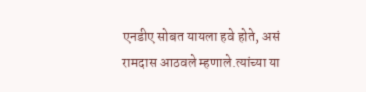एनडीए सोबत यायला हवे होते, असं रामदास आठवले म्हणाले.त्यांच्या या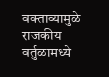वक्ताव्यामुळे राजकीय वर्तुळामध्ये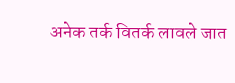अनेक तर्क वितर्क लावले जात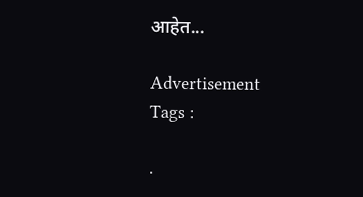आहेत...

Advertisement
Tags :

.